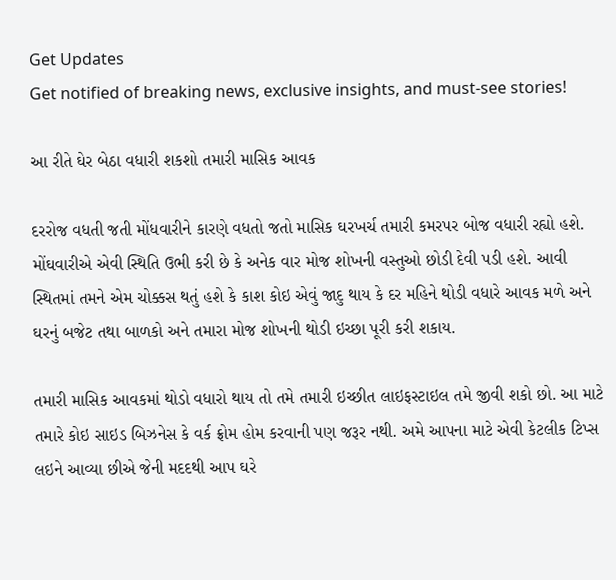Get Updates
Get notified of breaking news, exclusive insights, and must-see stories!

આ રીતે ઘેર બેઠા વધારી શકશો તમારી માસિક આવક

દરરોજ વધતી જતી મોંધવારીને કારણે વધતો જતો માસિક ઘરખર્ચ તમારી કમરપર બોજ વધારી રહ્યો હશે. મોંઘવારીએ એવી સ્થિતિ ઉભી કરી છે કે અનેક વાર મોજ શોખની વસ્તુઓ છોડી દેવી પડી હશે. આવી સ્થિતમાં તમને એમ ચોક્કસ થતું હશે કે કાશ કોઇ એવું જાદુ થાય કે દર મહિને થોડી વધારે આવક મળે અને ઘરનું બજેટ તથા બાળકો અને તમારા મોજ શોખની થોડી ઇચ્છા પૂરી કરી શકાય.

તમારી માસિક આવકમાં થોડો વધારો થાય તો તમે તમારી ઇચ્છીત લાઇફસ્ટાઇલ તમે જીવી શકો છો. આ માટે તમારે કોઇ સાઇડ બિઝનેસ કે વર્ક ફ્રોમ હોમ કરવાની પણ જરૂર નથી. અમે આપના માટે એવી કેટલીક ટિપ્સ લઇને આવ્યા છીએ જેની મદદથી આપ ઘરે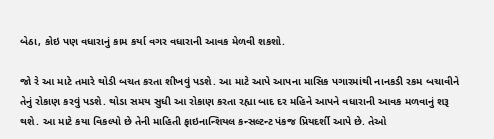બેઠા, કોઇ પણ વધારાનું કામ કર્યા વગર વધારાની આવક મેળવી શકશો.

જો રે આ માટે તમારે થોડી બચત કરતા શીખવું પડશે. આ માટે આપે આપના માસિક પગારમાંથી નાનકડી રકમ બચાવીને તેનું રોકાણ કરવું પડશે. થોડા સમય સુધી આ રોકાણ કરતા રહ્યા બાદ દર મહિને આપને વધારાની આવક મળવાનું શરૂ થશે. આ માટે કયા વિકલ્પો છે તેની માહિતી ફાઇનાન્શિયલ કન્સલ્ટન્ટ પંકજ પ્રિયદર્શી આપે છે. તેઓ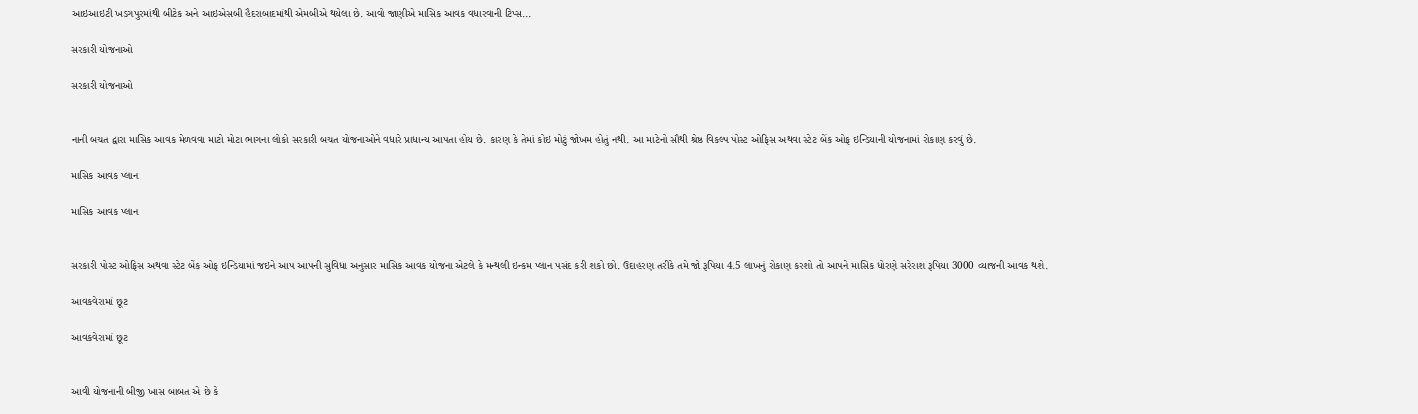આઇઆઇટી ખડગપુરમાંથી બીટેક અને આઇએસબી હૈદરાબાદમાંથી એમબીએ થયેલા છે. આવો જાણીએ માસિક આવક વધારવાની ટિપ્સ...

સરકારી યોજનાઓ

સરકારી યોજનાઓ


નાની બચત દ્વારા માસિક આવક મેળવવા માટો મોટા ભાગના લોકો સરકારી બચત યોજનાઓને વધારે પ્રાધાન્ય આપતા હોય છે. કારણ કે તેમાં કોઇ મોટું જોખમ હોતું નથી. આ માટેનો સૌથી શ્રેષ્ઠ વિકલ્પ પોસ્ટ ઓફિસ અથવા સ્ટેટ બેંક ઓફ ઇન્ડિયાની યોજનામાં રોકાણ કરવું છે.

માસિક આવક પ્લાન

માસિક આવક પ્લાન


સરકારી પોસ્ટ ઓફિસ અથવા સ્ટેટ બેંક ઓફ ઇન્ડિયામાં જઇને આપ આપની સુવિધા અનુસાર માસિક આવક યોજના એટલે કે મન્થલી ઇન્કમ પ્લાન પસંદ કરી શકો છો. ઉદાહરણ તરીકે તમે જો રૂપિયા 4.5 લાખનું રોકાણ કરશો તો આપને માસિક ધોરણે સરેરાશ રૂપિયા 3000 વ્યાજની આવક થશે.

આવકવેરામાં છૂટ

આવકવેરામાં છૂટ


આવી યોજનાની બીજી ખાસ બાબત એ છે કે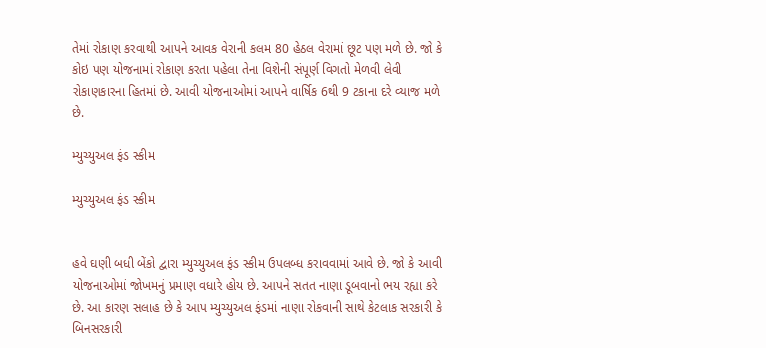તેમાં રોકાણ કરવાથી આપને આવક વેરાની કલમ 80 હેઠલ વેરામાં છૂટ પણ મળે છે. જો કે કોઇ પણ યોજનામાં રોકાણ કરતા પહેલા તેના વિશેની સંપૂર્ણ વિગતો મેળવી લેવી રોકાણકારના હિતમાં છે. આવી યોજનાઓમાં આપને વાર્ષિક 6થી 9 ટકાના દરે વ્યાજ મળે છે.

મ્યુચ્યુઅલ ફંડ સ્કીમ

મ્યુચ્યુઅલ ફંડ સ્કીમ


હવે ઘણી બધી બેંકો દ્વારા મ્યુચ્યુઅલ ફંડ સ્કીમ ઉપલબ્ધ કરાવવામાં આવે છે. જો કે આવી યોજનાઓમાં જોખમનું પ્રમાણ વધારે હોય છે. આપને સતત નાણા ડૂબવાનો ભય રહ્યા કરે છે. આ કારણ સલાહ છે કે આપ મ્યુચ્યુઅલ ફંડમાં નાણા રોકવાની સાથે કેટલાક સરકારી કે બિનસરકારી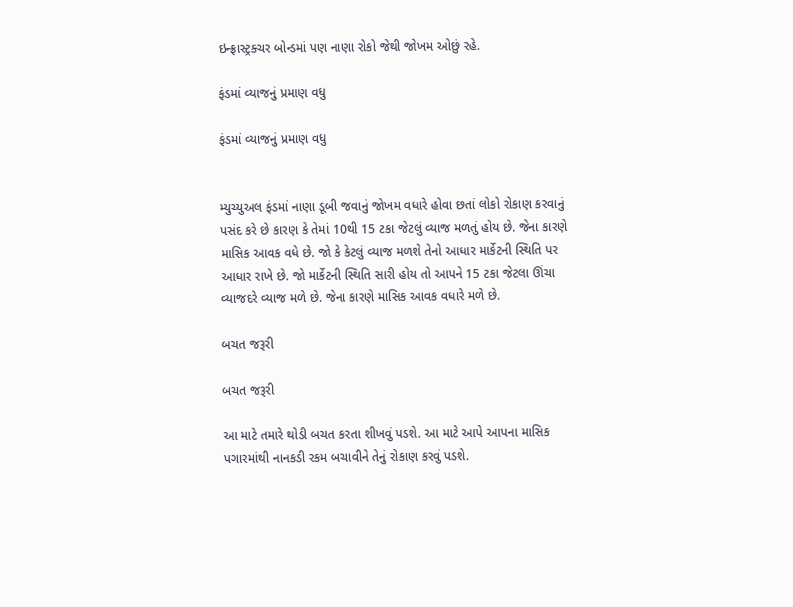ઇન્ફ્રાસ્ટ્રક્ચર બોન્ડમાં પણ નાણા રોકો જેથી જોખમ ઓછું રહે.

ફંડમાં વ્યાજનું પ્રમાણ વધુ

ફંડમાં વ્યાજનું પ્રમાણ વધુ


મ્યુચ્યુઅલ ફંડમાં નાણા ડૂબી જવાનું જોખમ વધારે હોવા છતાં લોકો રોકાણ કરવાનું પસંદ કરે છે કારણ કે તેમાં 10થી 15 ટકા જેટલું વ્યાજ મળતું હોય છે. જેના કારણે માસિક આવક વધે છે. જો કે કેટલું વ્યાજ મળશે તેનો આધાર માર્કેટની સ્થિતિ પર આધાર રાખે છે. જો માર્કેટની સ્થિતિ સારી હોય તો આપને 15 ટકા જેટલા ઊંચા વ્યાજદરે વ્યાજ મળે છે. જેના કારણે માસિક આવક વધારે મળે છે.

બચત જરૂરી

બચત જરૂરી

આ માટે તમારે થોડી બચત કરતા શીખવું પડશે. આ માટે આપે આપના માસિક પગારમાંથી નાનકડી રકમ બચાવીને તેનું રોકાણ કરવું પડશે.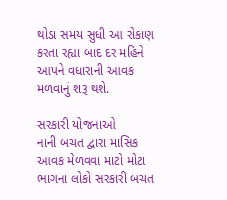થોડા સમય સુધી આ રોકાણ કરતા રહ્યા બાદ દર મહિને આપને વધારાની આવક મળવાનું શરૂ થશે.

સરકારી યોજનાઓ
નાની બચત દ્વારા માસિક આવક મેળવવા માટો મોટા ભાગના લોકો સરકારી બચત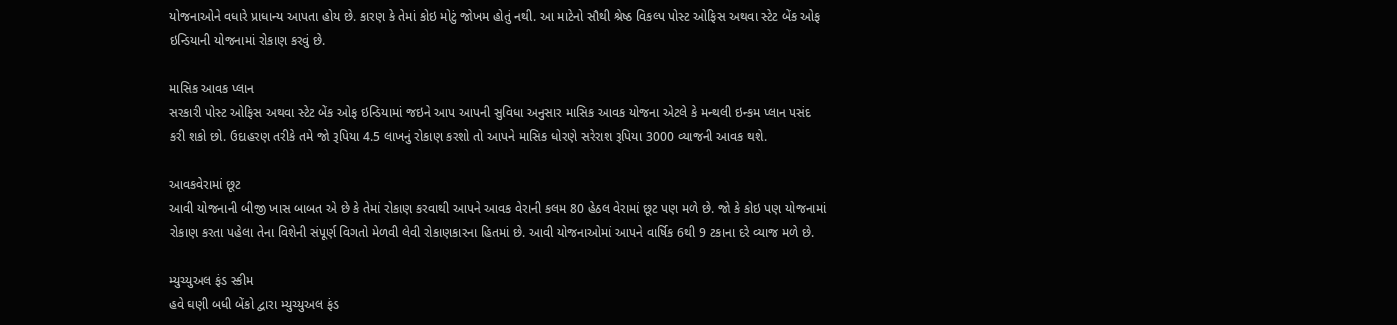યોજનાઓને વધારે પ્રાધાન્ય આપતા હોય છે. કારણ કે તેમાં કોઇ મોટું જોખમ હોતું નથી. આ માટેનો સૌથી શ્રેષ્ઠ વિકલ્પ પોસ્ટ ઓફિસ અથવા સ્ટેટ બેંક ઓફ ઇન્ડિયાની યોજનામાં રોકાણ કરવું છે.

માસિક આવક પ્લાન
સરકારી પોસ્ટ ઓફિસ અથવા સ્ટેટ બેંક ઓફ ઇન્ડિયામાં જઇને આપ આપની સુવિધા અનુસાર માસિક આવક યોજના એટલે કે મન્થલી ઇન્કમ પ્લાન પસંદ કરી શકો છો. ઉદાહરણ તરીકે તમે જો રૂપિયા 4.5 લાખનું રોકાણ કરશો તો આપને માસિક ધોરણે સરેરાશ રૂપિયા 3000 વ્યાજની આવક થશે.

આવકવેરામાં છૂટ
આવી યોજનાની બીજી ખાસ બાબત એ છે કે તેમાં રોકાણ કરવાથી આપને આવક વેરાની કલમ 80 હેઠલ વેરામાં છૂટ પણ મળે છે. જો કે કોઇ પણ યોજનામાં રોકાણ કરતા પહેલા તેના વિશેની સંપૂર્ણ વિગતો મેળવી લેવી રોકાણકારના હિતમાં છે. આવી યોજનાઓમાં આપને વાર્ષિક 6થી 9 ટકાના દરે વ્યાજ મળે છે.

મ્યુચ્યુઅલ ફંડ સ્કીમ
હવે ઘણી બધી બેંકો દ્વારા મ્યુચ્યુઅલ ફંડ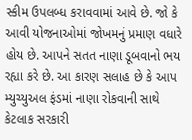સ્કીમ ઉપલબ્ધ કરાવવામાં આવે છે. જો કે આવી યોજનાઓમાં જોખમનું પ્રમાણ વધારે હોય છે. આપને સતત નાણા ડૂબવાનો ભય રહ્યા કરે છે. આ કારણ સલાહ છે કે આપ મ્યુચ્યુઅલ ફંડમાં નાણા રોકવાની સાથે કેટલાક સરકારી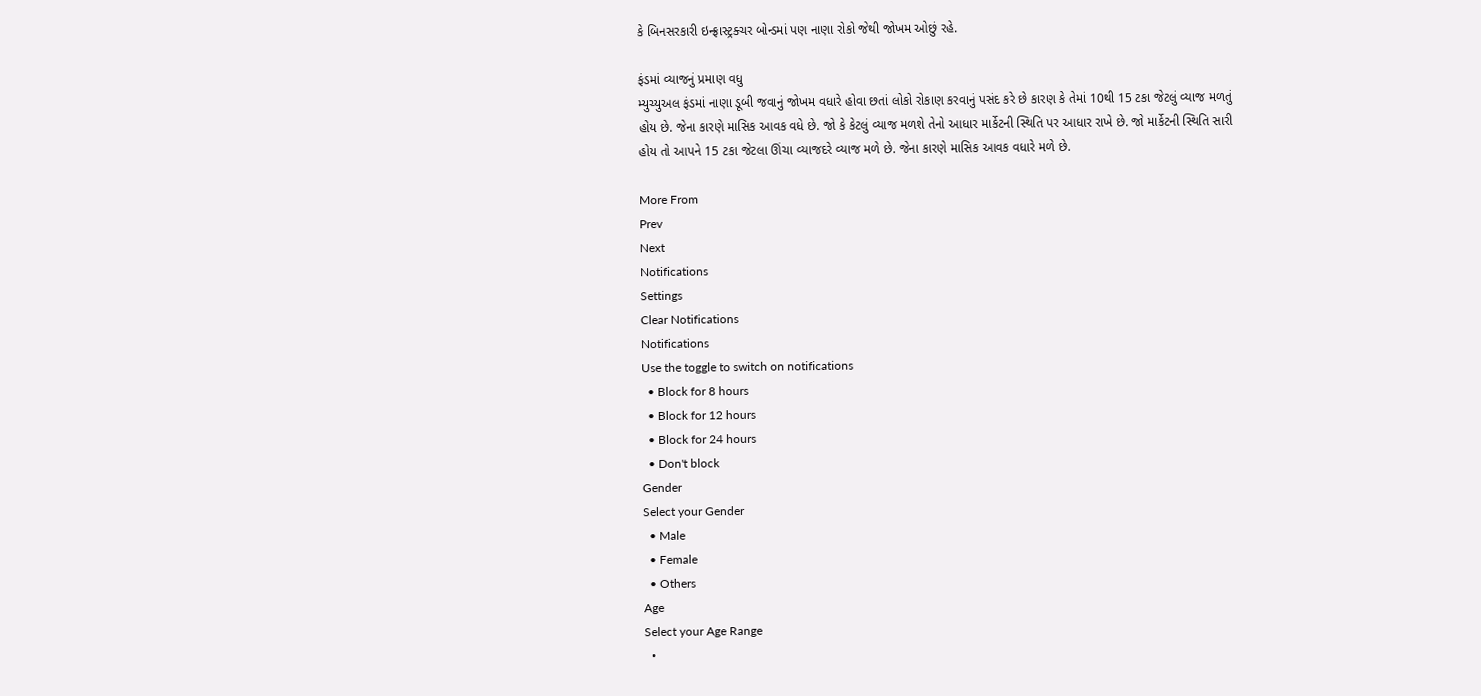કે બિનસરકારી ઇન્ફ્રાસ્ટ્રક્ચર બોન્ડમાં પણ નાણા રોકો જેથી જોખમ ઓછું રહે.

ફંડમાં વ્યાજનું પ્રમાણ વધુ
મ્યુચ્યુઅલ ફંડમાં નાણા ડૂબી જવાનું જોખમ વધારે હોવા છતાં લોકો રોકાણ કરવાનું પસંદ કરે છે કારણ કે તેમાં 10થી 15 ટકા જેટલું વ્યાજ મળતું હોય છે. જેના કારણે માસિક આવક વધે છે. જો કે કેટલું વ્યાજ મળશે તેનો આધાર માર્કેટની સ્થિતિ પર આધાર રાખે છે. જો માર્કેટની સ્થિતિ સારી હોય તો આપને 15 ટકા જેટલા ઊંચા વ્યાજદરે વ્યાજ મળે છે. જેના કારણે માસિક આવક વધારે મળે છે.

More From
Prev
Next
Notifications
Settings
Clear Notifications
Notifications
Use the toggle to switch on notifications
  • Block for 8 hours
  • Block for 12 hours
  • Block for 24 hours
  • Don't block
Gender
Select your Gender
  • Male
  • Female
  • Others
Age
Select your Age Range
  •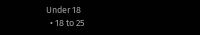Under 18
  • 18 to 25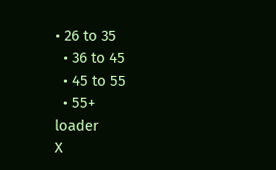• 26 to 35
  • 36 to 45
  • 45 to 55
  • 55+
loader
X